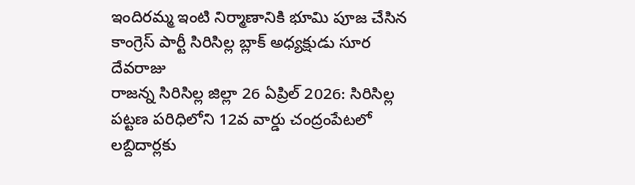ఇందిరమ్మ ఇంటి నిర్మాణానికి భూమి పూజ చేసిన కాంగ్రెస్ పార్టీ సిరిసిల్ల బ్లాక్ అధ్యక్షుడు సూర దేవరాజు
రాజన్న సిరిసిల్ల జిల్లా 26 ఏప్రిల్ 2026: సిరిసిల్ల పట్టణ పరిధిలోని 12వ వార్డు చంద్రంపేటలో లబ్దిదార్లకు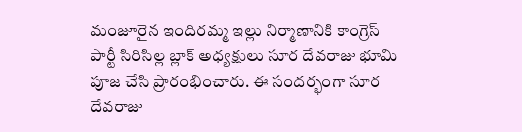మంజూరైన ఇందిరమ్మ ఇల్లు నిర్మాణానికి కాంగ్రెస్ పార్టీ సిరిసిల్ల బ్లాక్ అధ్యక్షులు సూర దేవరాజు భూమి పూజ చేసి ప్రారంభించారు. ఈ సందర్భంగా సూర దేవరాజు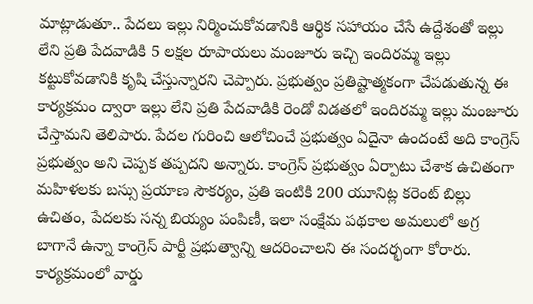మాట్లాడుతూ.. పేదలు ఇల్లు నిర్మించుకోవడానికి ఆర్థిక సహాయం చేసే ఉద్దేశంతో ఇల్లు లేని ప్రతి పేదవాడికి 5 లక్షల రూపాయలు మంజూరు ఇచ్చి ఇందిరమ్మ ఇల్లు కట్టుకోవడానికి కృషి చేస్తున్నారని చెప్పారు. ప్రభుత్వం ప్రతిష్టాత్మకంగా చేపడుతున్న ఈ కార్యక్రమం ద్వారా ఇల్లు లేని ప్రతి పేదవాడికి రెండో విడతలో ఇందిరమ్మ ఇల్లు మంజూరు చేస్తామని తెలిపారు. పేదల గురించి ఆలోచించే ప్రభుత్వం ఏదైనా ఉందంటే అది కాంగ్రెస్ ప్రభుత్వం అని చెప్పక తప్పదని అన్నారు. కాంగ్రెస్ ప్రభుత్వం ఏర్పాటు చేశాక ఉచితంగా మహిళలకు బస్సు ప్రయాణ సౌకర్యం, ప్రతి ఇంటికి 200 యూనిట్ల కరెంట్ బిల్లు ఉచితం, పేదలకు సన్న బియ్యం పంపిణీ, ఇలా సంక్షేమ పథకాల అమలులో అగ్ర బాగానే ఉన్నా కాంగ్రెస్ పార్టీ ప్రభుత్వాన్ని ఆదరించాలని ఈ సందర్భంగా కోరారు. కార్యక్రమంలో వార్డు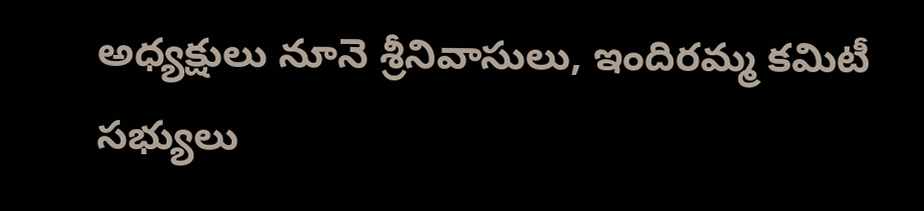అధ్యక్షులు నూనె శ్రీనివాసులు, ఇందిరమ్మ కమిటీ సభ్యులు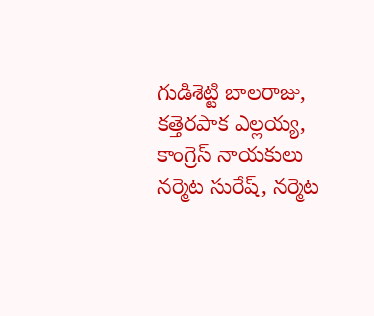గుడిశెట్టి బాలరాజు, కత్తెరపాక ఎల్లయ్య, కాంగ్రెస్ నాయకులు నర్మెట సురేష్, నర్మెట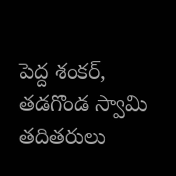పెద్ద శంకర్, తడగొండ స్వామి తదితరులు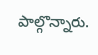పాల్గొన్నారు.